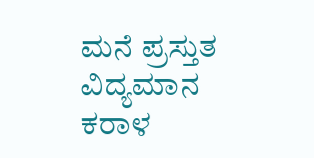ಮನೆ ಪ್ರಸ್ತುತ ವಿದ್ಯಮಾನ ಕರಾಳ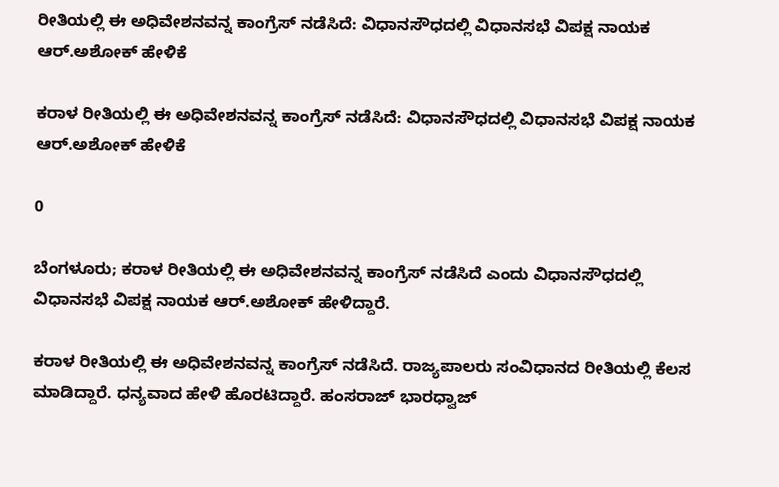ರೀತಿಯಲ್ಲಿ ಈ ಅಧಿವೇಶನವನ್ನ ಕಾಂಗ್ರೆಸ್ ನಡೆಸಿದೆ: ವಿಧಾನಸೌಧದಲ್ಲಿ ವಿಧಾನಸಭೆ ವಿಪಕ್ಷ ನಾಯಕ ಆರ್.ಅಶೋಕ್ ಹೇಳಿಕೆ

ಕರಾಳ ರೀತಿಯಲ್ಲಿ ಈ ಅಧಿವೇಶನವನ್ನ ಕಾಂಗ್ರೆಸ್ ನಡೆಸಿದೆ: ವಿಧಾನಸೌಧದಲ್ಲಿ ವಿಧಾನಸಭೆ ವಿಪಕ್ಷ ನಾಯಕ ಆರ್.ಅಶೋಕ್ ಹೇಳಿಕೆ

0

ಬೆಂಗಳೂರು; ಕರಾಳ ರೀತಿಯಲ್ಲಿ ಈ ಅಧಿವೇಶನವನ್ನ ಕಾಂಗ್ರೆಸ್ ನಡೆಸಿದೆ ಎಂದು ವಿಧಾನಸೌಧದಲ್ಲಿ ವಿಧಾನಸಭೆ ವಿಪಕ್ಷ ನಾಯಕ ಆರ್.ಅಶೋಕ್ ಹೇಳಿದ್ದಾರೆ.

ಕರಾಳ ರೀತಿಯಲ್ಲಿ ಈ ಅಧಿವೇಶನವನ್ನ ಕಾಂಗ್ರೆಸ್ ನಡೆಸಿದೆ. ರಾಜ್ಯಪಾಲರು ಸಂವಿಧಾನದ ರೀತಿಯಲ್ಲಿ ಕೆಲಸ ಮಾಡಿದ್ದಾರೆ. ಧನ್ಯವಾದ ಹೇಳಿ ಹೊರಟಿದ್ದಾರೆ. ಹಂಸರಾಜ್ ಭಾರಧ್ವಾಜ್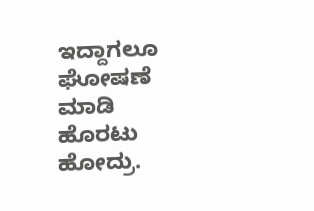ಇದ್ದಾಗಲೂ ಘೋಷಣೆ ಮಾಡಿ ಹೊರಟು ಹೋದ್ರು.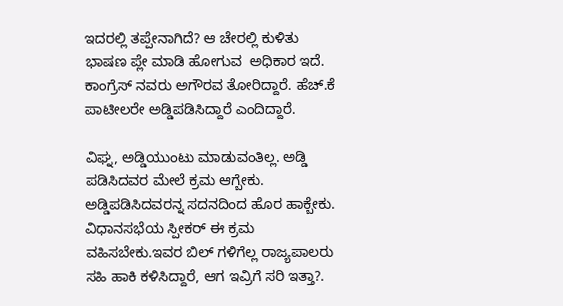ಇದರಲ್ಲಿ ತಪ್ಪೇನಾಗಿದೆ? ಆ ಚೇರಲ್ಲಿ ಕುಳಿತು ಭಾಷಣ ಪ್ಲೇ ಮಾಡಿ ಹೋಗುವ  ಅಧಿಕಾರ ಇದೆ. ಕಾಂಗ್ರೆಸ್ ನವರು ಅಗೌರವ ತೋರಿದ್ದಾರೆ. ಹೆಚ್.ಕೆ ಪಾಟೀಲರೇ ಅಡ್ಡಿಪಡಿಸಿದ್ದಾರೆ ಎಂದಿದ್ದಾರೆ.

ವಿಘ್ನ, ಅಡ್ಡಿಯುಂಟು ಮಾಡುವಂತಿಲ್ಲ. ಅಡ್ಡಿ ಪಡಿಸಿದವರ ಮೇಲೆ ಕ್ರಮ ಆಗ್ಬೇಕು. ಅಡ್ಡಿಪಡಿಸಿದವರನ್ನ ಸದನದಿಂದ ಹೊರ ಹಾಕ್ಬೇಕು. ವಿಧಾನಸಭೆಯ ಸ್ಪೀಕರ್ ಈ ಕ್ರಮ ವಹಿಸಬೇಕು.ಇವರ ಬಿಲ್ ಗಳಿಗೆಲ್ಲ ರಾಜ್ಯಪಾಲರು ಸಹಿ ಹಾಕಿ ಕಳಿಸಿದ್ದಾರೆ, ಆಗ ಇವ್ರಿಗೆ ಸರಿ ಇತ್ತಾ?.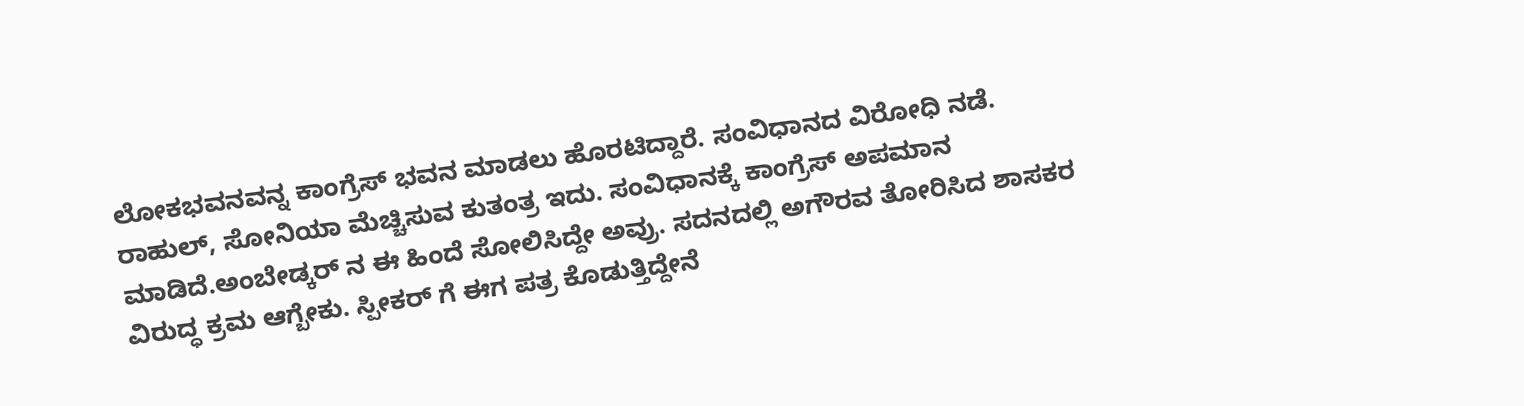ಲೋಕಭವನವನ್ನ ಕಾಂಗ್ರೆಸ್ ಭವನ ಮಾಡಲು ಹೊರಟಿದ್ದಾರೆ. ಸಂವಿಧಾನದ ವಿರೋಧಿ ನಡೆ. ರಾಹುಲ್, ಸೋನಿಯಾ ಮೆಚ್ಚಿಸುವ ಕುತಂತ್ರ ಇದು. ಸಂವಿಧಾನಕ್ಕೆ ಕಾಂಗ್ರೆಸ್ ಅಪಮಾನ ಮಾಡಿದೆ.ಅಂಬೇಡ್ಕರ್ ನ ಈ ಹಿಂದೆ ಸೋಲಿಸಿದ್ದೇ ಅವ್ರು. ಸದನದಲ್ಲಿ ಅಗೌರವ ತೋರಿಸಿದ ಶಾಸಕರ ವಿರುದ್ಧ ಕ್ರಮ ಆಗ್ಬೇಕು. ಸ್ಪೀಕರ್ ಗೆ ಈಗ ಪತ್ರ ಕೊಡುತ್ತಿದ್ದೇನೆ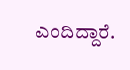ಎಂದಿದ್ದಾರೆ.